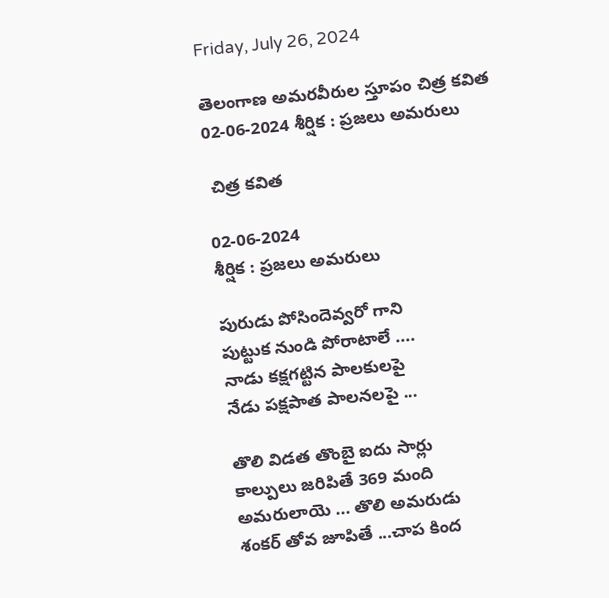Friday, July 26, 2024

తెలంగాణ అమరవీరుల స్తూపం చిత్ర కవిత 02-06-2024 శీర్షిక : ప్రజలు అమరులు

 చిత్ర కవిత

02-06-2024
శీర్షిక : ప్రజలు అమరులు

పురుడు పోసిందెవ్వరో గాని
పుట్టుక నుండి పోరాటాలే ....
నాడు కక్షగట్టిన పాలకులపై
నేడు పక్షపాత పాలనలపై ...

తొలి విడత తొంబై ఐదు సార్లు
కాల్పులు జరిపితే 369 మంది
అమరులాయె ... తొలి అమరుడు
శంకర్ తోవ జూపితే ...చాప కింద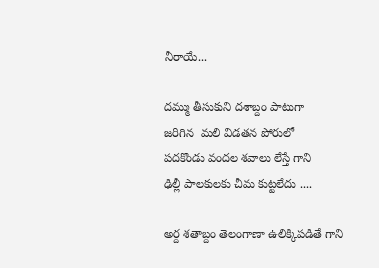నీరాయే...

దమ్ము తీసుకుని దశాబ్దం పాటుగా
జరిగిన  మలి విడతన పోరులో
పదకొండు వందల శవాలు లేస్తే గాని
ఢిల్లీ పాలకులకు చీమ కుట్టలేదు ....

అర్ద శతాబ్దం తెలంగాణా ఉలిక్కిపడితే గాని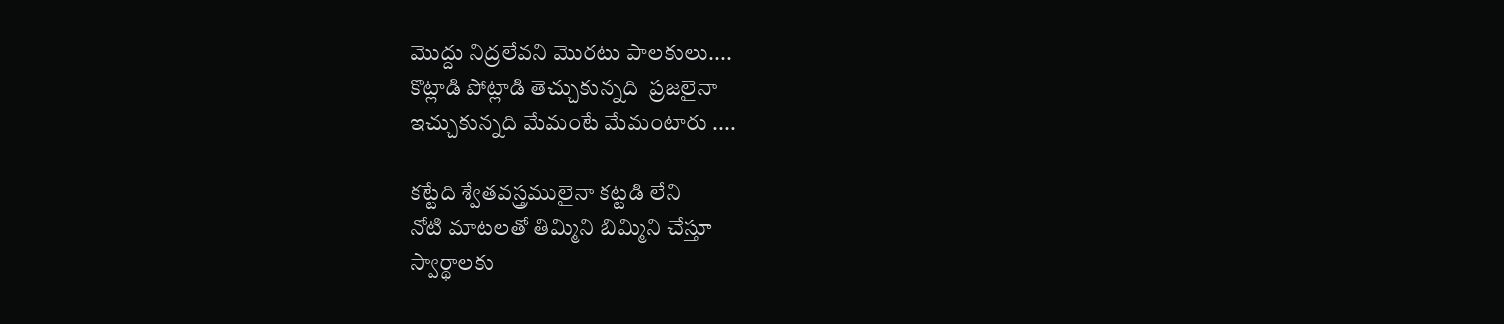మొద్దు నిద్రలేవని మొరటు పాలకులు....
కొట్లాడి పోట్లాడి తెచ్చుకున్నది  ప్రజలైనా
ఇచ్చుకున్నది మేమంటే మేమంటారు ....

కట్టేది శ్వేతవస్త్రములైనా కట్టడి లేని
నోటి మాటలతో తిమ్మిని బిమ్మిని చేస్తూ
స్వార్థాలకు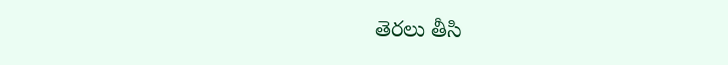తెరలు తీసి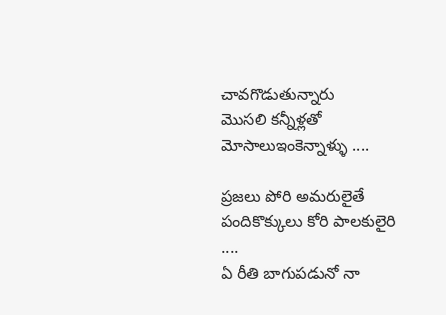చావగొడుతున్నారు
మొసలి కన్నీళ్లతో మోసాలుఇంకెన్నాళ్ళు ....

ప్రజలు పోరి అమరులైతే
పందికొక్కులు కోరి పాలకులైరి  ....
ఏ రీతి బాగుపడునో నా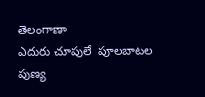తెలంగాణా
ఎదురు చూపులే  పూలబాటల
పుణ్య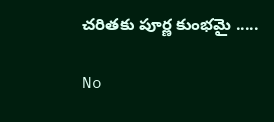చరితకు పూర్ణ కుంభమై .....

No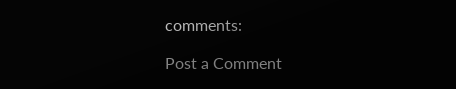comments:

Post a Comment